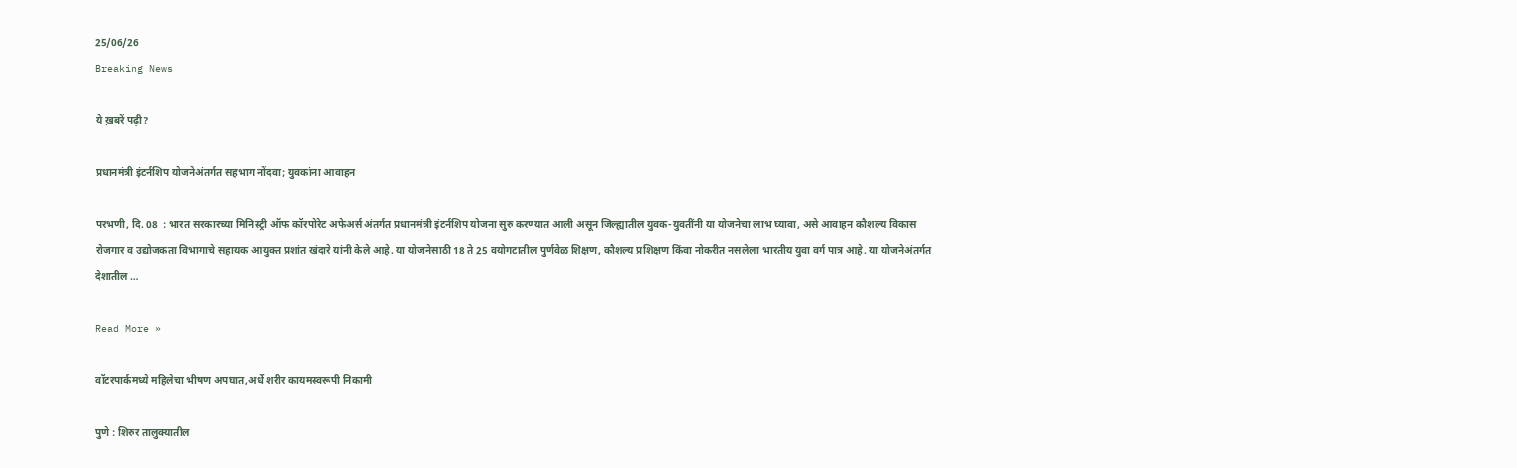25/06/26
Breaking News

ये ख़बरें पढ़ी?

प्रधानमंत्री इंटर्नशिप योजनेअंतर्गत सहभाग नोंदवा; युवकांना आवाहन

परभणी, दि. 08  : भारत सरकारच्या मिनिस्ट्री ऑफ कॉरपोरेट अफेअर्स अंतर्गत प्रधानमंत्री इंटर्नशिप योजना सुरु करण्यात आली असून जिल्ह्यातील युवक-युवतींनी या योजनेचा लाभ घ्यावा, असे आवाहन कौशल्य विकास रोजगार व उद्योजकता विभागाचे सहायक आयुक्त प्रशांत खंदारे यांनी केले आहे. या योजनेसाठी 18 ते 25 वयोगटातील पुर्णवेळ शिक्षण, कौशल्य प्रशिक्षण किंवा नोकरीत नसलेला भारतीय युवा वर्ग पात्र आहे. या योजनेअंतर्गत देशातील …

Read More »

वॉटरपार्कमध्ये महिलेचा भीषण अपघात,अर्धे शरीर कायमस्वरूपी निकामी

पुणे : शिरुर तालुक्यातील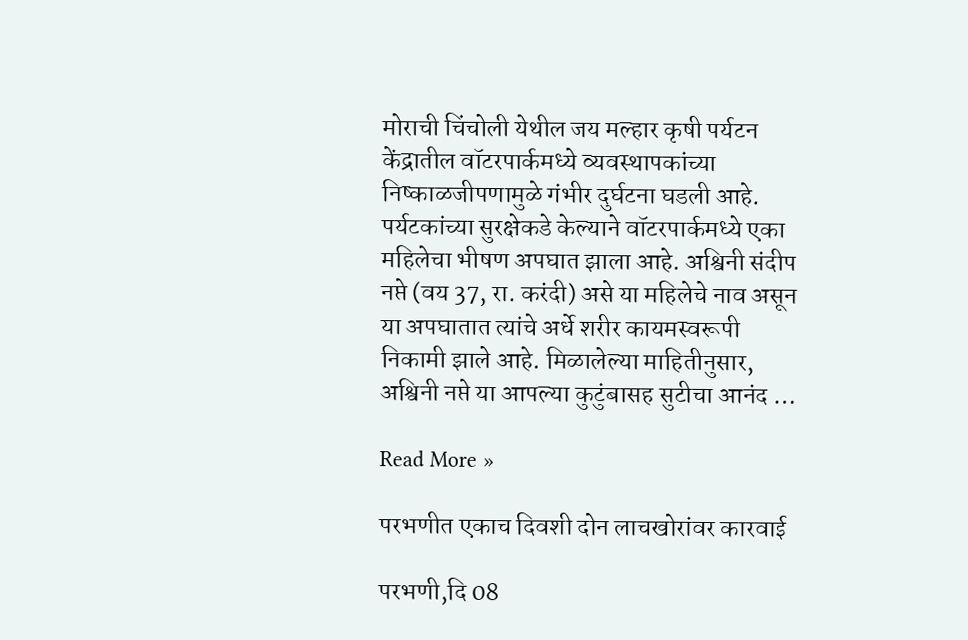मोराची चिंचोली येथील जय मल्हार कृषी पर्यटन केंद्रातील वॉटरपार्कमध्ये व्यवस्थापकांच्या निष्काळजीपणामुळे गंभीर दुर्घटना घडली आहे. पर्यटकांच्या सुरक्षेकडे केल्याने वॉटरपार्कमध्ये एका महिलेचा भीषण अपघात झाला आहे. अश्विनी संदीप नप्ते (वय 37, रा. करंदी) असे या महिलेचे नाव असून या अपघातात त्यांचे अर्धे शरीर कायमस्वरूपी निकामी झाले आहे. मिळालेल्या माहितीनुसार, अश्विनी नप्ते या आपल्या कुटुंबासह सुटीचा आनंद …

Read More »

परभणीत एकाच दिवशी दोन लाचखोरांवर कारवाई

परभणी,दि 08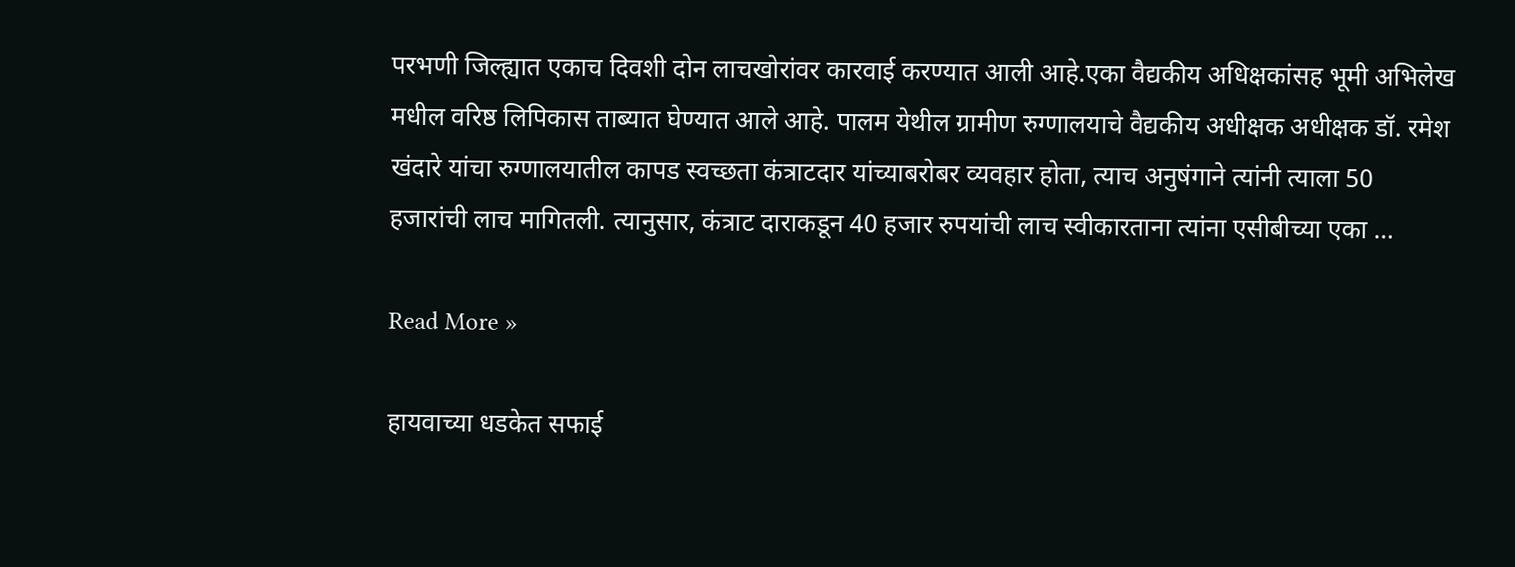परभणी जिल्ह्यात एकाच दिवशी दोन लाचखोरांवर कारवाई करण्यात आली आहे.एका वैद्यकीय अधिक्षकांसह भूमी अभिलेख मधील वरिष्ठ लिपिकास ताब्यात घेण्यात आले आहे. पालम येथील ग्रामीण रुग्णालयाचे वैद्यकीय अधीक्षक अधीक्षक डॉ. रमेश खंदारे यांचा रुग्णालयातील कापड स्वच्छता कंत्राटदार यांच्याबरोबर व्यवहार होता, त्याच अनुषंगाने त्यांनी त्याला 50 हजारांची लाच मागितली. त्यानुसार, कंत्राट दाराकडून 40 हजार रुपयांची लाच स्वीकारताना त्यांना एसीबीच्या एका …

Read More »

हायवाच्या धडकेत सफाई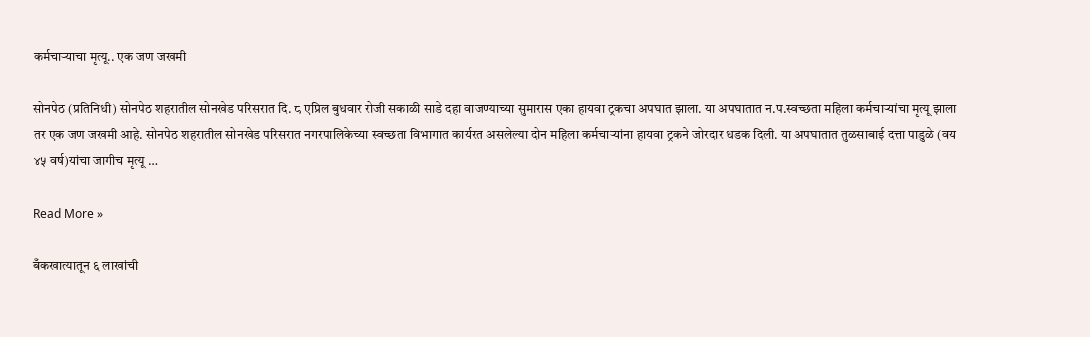कर्मचाऱ्याचा मृत्यू.. एक जण जखमी

सोनपेठ (प्रतिनिधी) सोनपेठ शहरातील सोनखेड परिसरात दि. ८ एप्रिल बुधवार रोजी सकाळी साडे दहा वाजण्याच्या सुमारास एका हायवा ट्रकचा अपघात झाला. या अपघातात न.प.स्वच्छता महिला कर्मचाऱ्यांचा मृत्यू झाला तर एक जण जखमी आहे. सोनपेठ शहरातील सोनखेड परिसरात नगरपालिकेच्या स्वच्छता विभागात कार्यरत असलेल्या दोन महिला कर्मचाऱ्यांना हायवा ट्रकने जोरदार धडक दिली. या अपघातात तुळसाबाई दत्ता पाडुळे (वय ४५ वर्ष)यांचा जागीच मृत्यू …

Read More »

बँकखात्यातून ६ लाखांची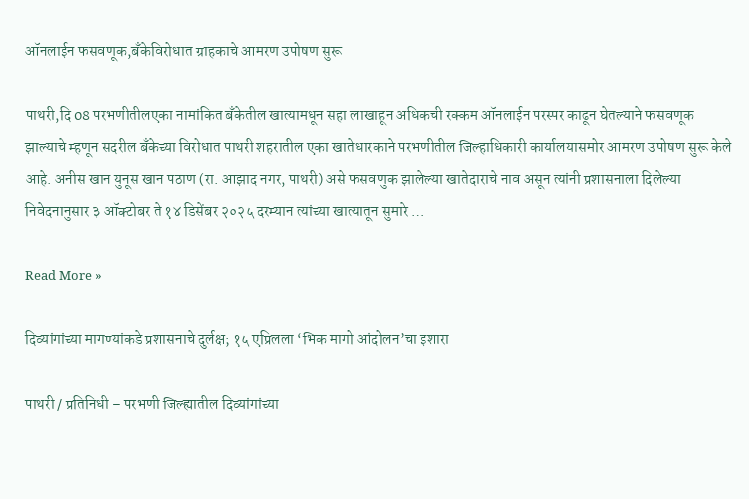ऑनलाईन फसवणूक,बँकेविरोधात ग्राहकाचे आमरण उपोषण सुरू

पाथरी,दि 08 परभणीतीलएका नामांकित बँकेतील खात्यामधून सहा लाखाहून अधिकची रक्कम ऑनलाईन परस्पर काढून घेतल्याने फसवणूक झाल्याचे म्हणून सदरील बँकेच्या विरोधात पाथरी शहरातील एका खातेधारकाने परभणीतील जिल्हाधिकारी कार्यालयासमोर आमरण उपोषण सुरू केले आहे. अनीस खान युनूस खान पठाण (रा. आझाद नगर, पाथरी) असे फसवणुक झालेल्या खातेदाराचे नाव असून त्यांनी प्रशासनाला दिलेल्या निवेदनानुसार ३ ऑक्टोबर ते १४ डिसेंबर २०२५ दरम्यान त्यांच्या खात्यातून सुमारे …

Read More »

दिव्यांगांच्या मागण्यांकडे प्रशासनाचे दुर्लक्ष; १५ एप्रिलला ‘भिक मागो आंदोलन’चा इशारा

पाथरी / प्रतिनिधी – परभणी जिल्ह्यातील दिव्यांगांच्या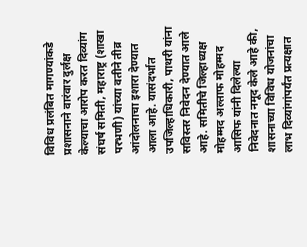विविध प्रलंबित मागण्यांकडे प्रशासनाने वारंवार दुर्लक्ष केल्याचा आरोप करत दिव्यांग संघर्ष समिती, महाराष्ट्र (शाखा परभणी) यांच्या वतीने तीव्र आंदोलनाचा इशारा देण्यात आला आहे. यासंदर्भात उपजिल्हाधिकारी, पाथरी यांना सविस्तर निवेदन देण्यात आले आहे. समितीचे जिल्हाध्यक्ष मोहम्मद अल्ताफ मोहम्मद आसिफ यांनी दिलेल्या निवेदनात नमूद केले आहे की, शासनाच्या विविध योजनांचा लाभ दिव्यांगांपर्यंत प्रत्यक्षात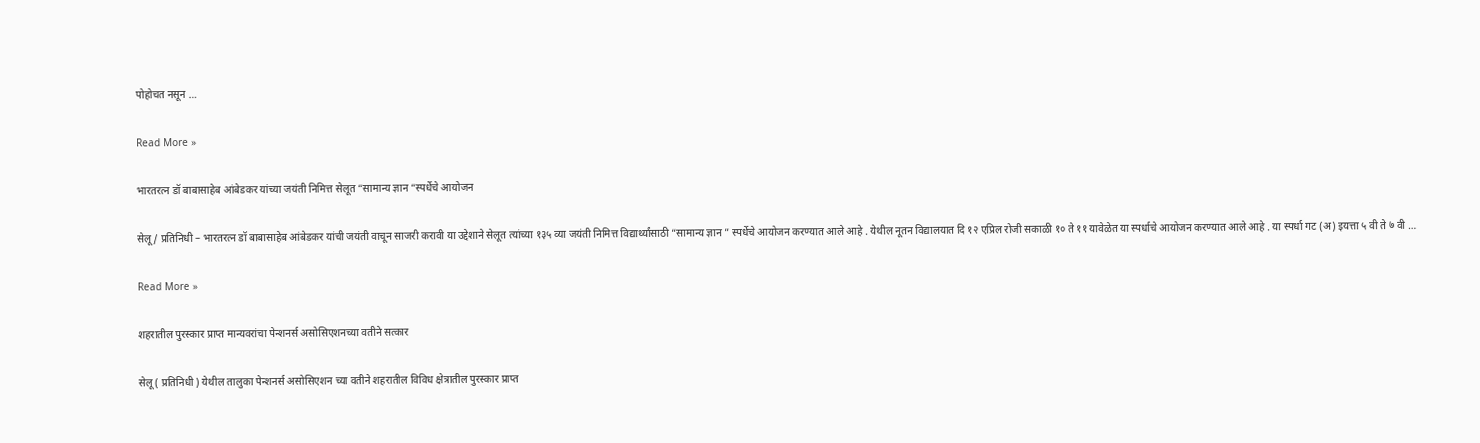पोहोचत नसून …

Read More »

भारतरत्न डॉ बाबासाहेब आंबेडकर यांच्या जयंती निमित्त सेलूत “सामान्य ज्ञान “स्पर्धेचे आयोजन

सेलू / प्रतिनिधी – भारतरत्न डॉ बाबासाहेब आंबेडकर यांची जयंती वाचून साजरी करावी या उद्देशाने सेलूत त्यांच्या १३५ व्या जयंती निमित्त विद्यार्थ्यांसाठी “सामान्य ज्ञान ” स्पर्धेचे आयोजन करण्यात आले आहे . येथील नूतन विद्यालयात दि १२ एप्रिल रोजी सकाळी १० ते ११ यावेळेत या स्पर्धाचे आयोजन करण्यात आले आहे . या स्पर्धा गट (अ) इयत्ता ५ वी ते ७ वी …

Read More »

शहरातील पुरस्कार प्राप्त मान्यवरांचा पेन्शनर्स असोसिएशनच्या वतीने सत्कार

सेलू ( प्रतिनिधी ) येथील तालुका पेन्शनर्स असोसिएशन च्या वतीने शहरातील विविध क्षेत्रातील पुरस्कार प्राप्त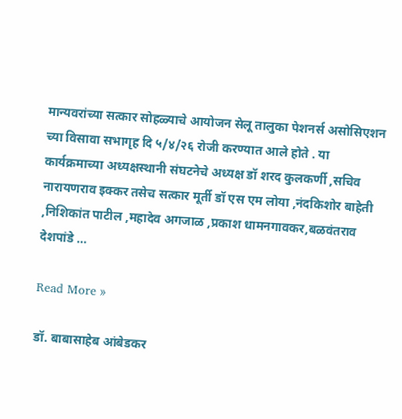मान्यवरांच्या सत्कार सोहळ्याचे आयोजन सेलू तालुका पेशनर्स असोसिएशन च्या विसावा सभागृह दि ५/४/२६ रोजी करण्यात आले होते . या कार्यक्रमाच्या अध्यक्षस्थानी संघटनेचे अध्यक्ष डॉ शरद कुलकर्णी ,सचिव नारायणराव इक्कर तसेच सत्कार मूर्ती डॉ एस एम लोया ,नंदकिशोर बाहेती ,निशिकांत पाटील ,महादेव अगजाळ ,प्रकाश धामनगावकर,बळवंतराव देशपांडे …

Read More »

डॉ. बाबासाहेब आंबेडकर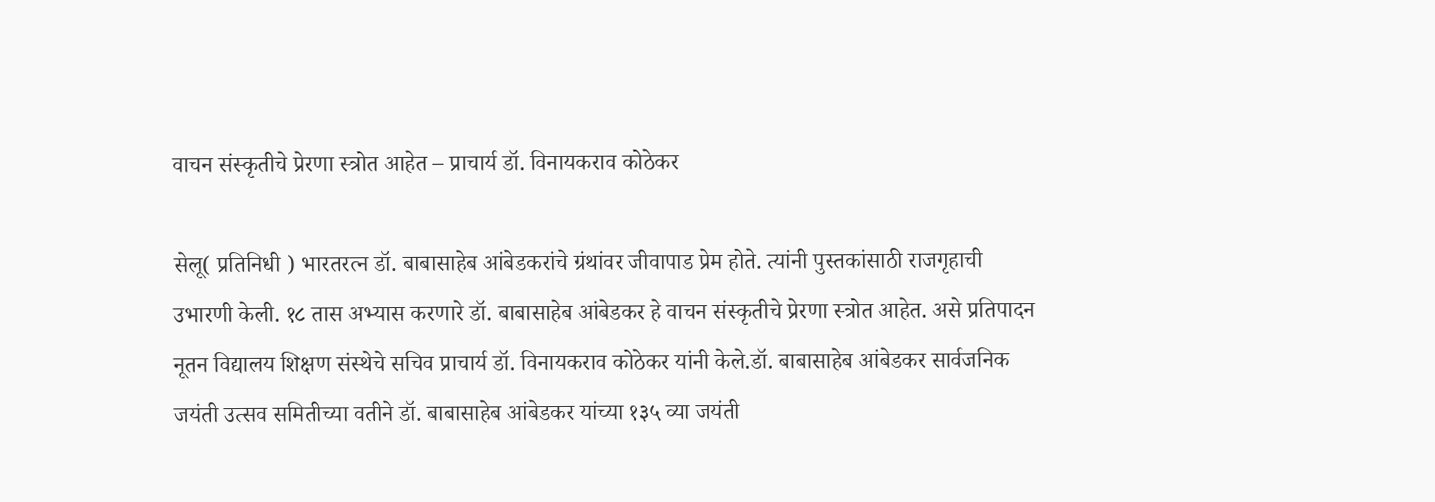वाचन संस्कृतीचे प्रेरणा स्त्रोत आहेत – प्राचार्य डॉ. विनायकराव कोठेकर

सेलू( प्रतिनिधी ) भारतरत्न डॉ. बाबासाहेब आंबेडकरांचे ग्रंथांवर जीवापाड प्रेम होते. त्यांनी पुस्तकांसाठी राजगृहाची उभारणी केली. १८ तास अभ्यास करणारे डॉ. बाबासाहेब आंबेडकर हे वाचन संस्कृतीचे प्रेरणा स्त्रोत आहेत. असे प्रतिपादन नूतन विद्यालय शिक्षण संस्थेचे सचिव प्राचार्य डॉ. विनायकराव कोठेकर यांनी केले.डॉ. बाबासाहेब आंबेडकर सार्वजनिक जयंती उत्सव समितीच्या वतीने डॉ. बाबासाहेब आंबेडकर यांच्या १३५ व्या जयंती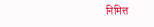निमित्त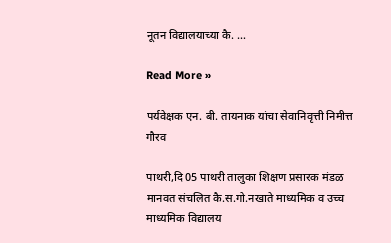नूतन विद्यालयाच्या कै. …

Read More »

पर्यवेक्षक एन. बी. तायनाक यांचा सेवानिवृत्ती निमीत्त गौरव

पाथरी,दि 05 पाथरी तालुका शिक्षण प्रसारक मंडळ मानवत संचलित कै.स.गो.नखाते माध्यमिक व उच्च माध्यमिक विद्यालय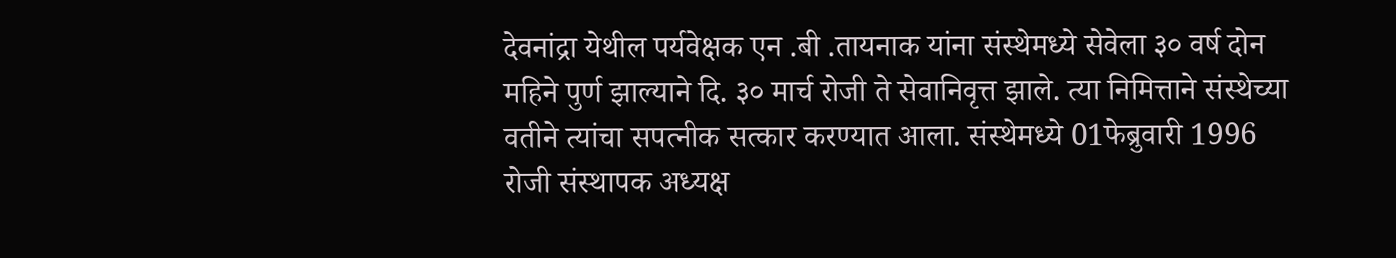देवनांद्रा येथील पर्यवेक्षक एन .बी .तायनाक यांना संस्थेमध्ये सेवेला ३० वर्ष दोन महिने पुर्ण झाल्याने दि. ३० मार्च रोजी ते सेवानिवृत्त झाले. त्या निमित्ताने संस्थेच्या वतीने त्यांचा सपत्नीक सत्कार करण्यात आला. संस्थेमध्ये 01फेब्रुवारी 1996 रोजी संस्थापक अध्यक्ष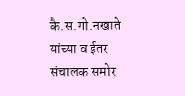कै.स.गो.नखाते यांच्या व ईतर संचालक समोर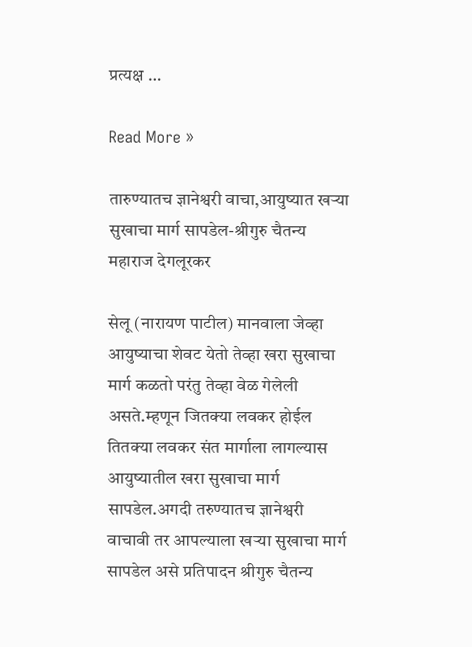प्रत्यक्ष …

Read More »

तारुण्यातच ज्ञानेश्वरी वाचा,आयुष्यात खऱ्या सुखाचा मार्ग सापडेल-श्रीगुरु चैतन्य महाराज देगलूरकर

सेलू (नारायण पाटील) मानवाला जेव्हा आयुष्याचा शेवट येतो तेव्हा खरा सुखाचा मार्ग कळतो परंतु तेव्हा वेळ गेलेली असते.म्हणून जितक्या लवकर होईल तितक्या लवकर संत मार्गाला लागल्यास आयुष्यातील खरा सुखाचा मार्ग सापडेल.अगदी तरुण्यातच ज्ञानेश्वरी वाचावी तर आपल्याला खऱ्या सुखाचा मार्ग सापडेल असे प्रतिपादन श्रीगुरु चैतन्य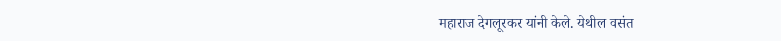महाराज देगलूरकर यांनी केले. येथील वसंत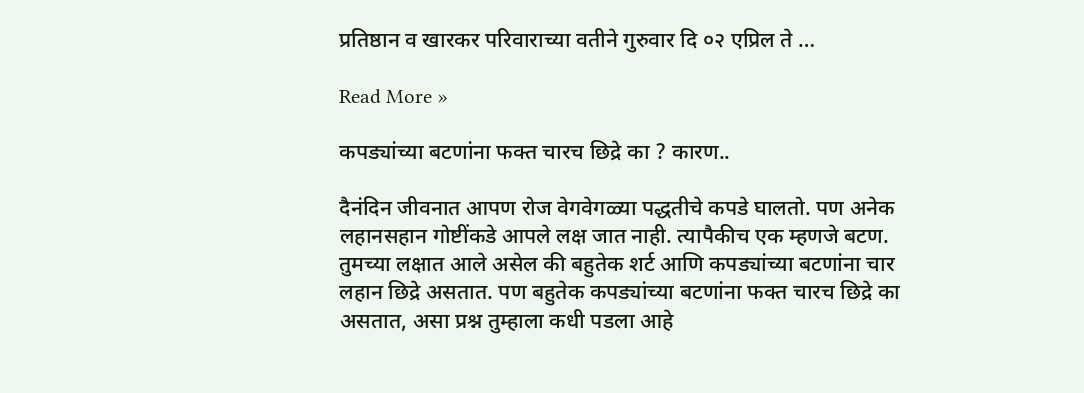प्रतिष्ठान व खारकर परिवाराच्या वतीने गुरुवार दि ०२ एप्रिल ते …

Read More »

कपड्यांच्या बटणांना फक्त चारच छिद्रे का ? कारण..

दैनंदिन जीवनात आपण रोज वेगवेगळ्या पद्धतीचे कपडे घालतो. पण अनेक लहानसहान गोष्टींकडे आपले लक्ष जात नाही. त्यापैकीच एक म्हणजे बटण. तुमच्या लक्षात आले असेल की बहुतेक शर्ट आणि कपड्यांच्या बटणांना चार लहान छिद्रे असतात. पण बहुतेक कपड्यांच्या बटणांना फक्त चारच छिद्रे का असतात, असा प्रश्न तुम्हाला कधी पडला आहे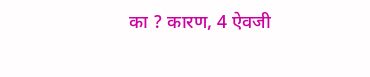का ? कारण, 4 ऐवजी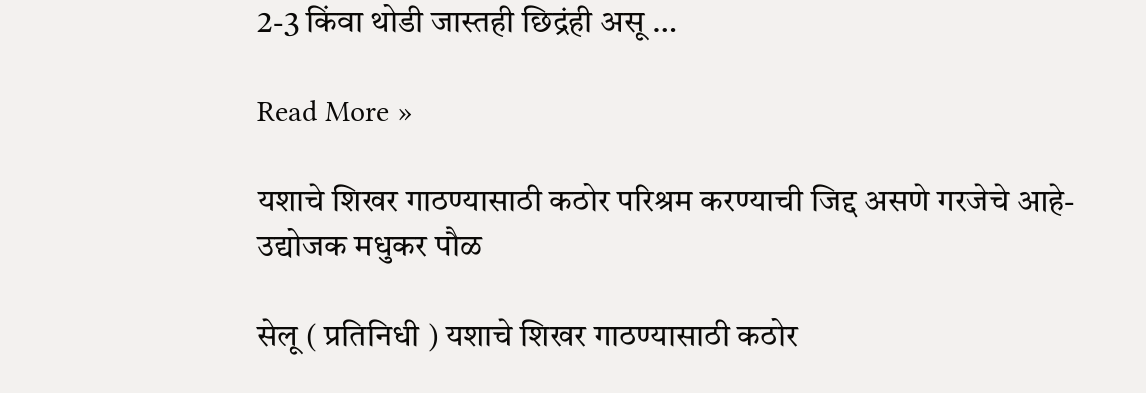2-3 किंवा थोडी जास्तही छिद्रंही असू …

Read More »

यशाचे शिखर गाठण्यासाठी कठोर परिश्रम करण्याची जिद्द असणे गरजेचे आहे-उद्योजक मधुकर पौळ

सेलू ( प्रतिनिधी ) यशाचे शिखर गाठण्यासाठी कठोर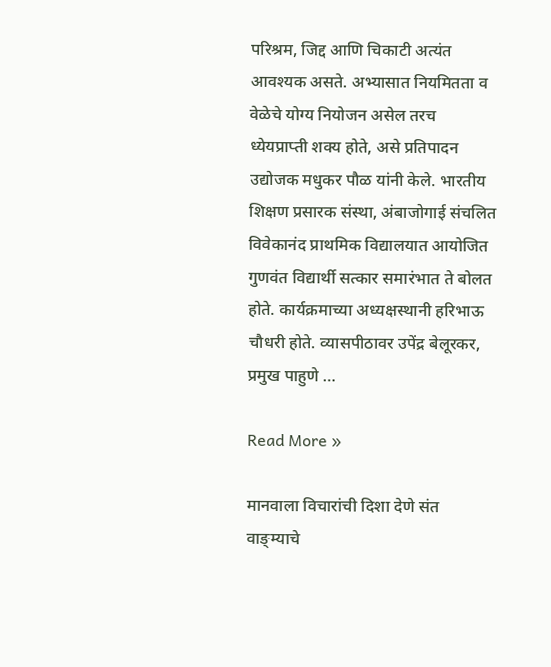परिश्रम, जिद्द आणि चिकाटी अत्यंत आवश्यक असते. अभ्यासात नियमितता व वेळेचे योग्य नियोजन असेल तरच ध्येयप्राप्ती शक्य होते, असे प्रतिपादन उद्योजक मधुकर पौळ यांनी केले. भारतीय शिक्षण प्रसारक संस्था, अंबाजोगाई संचलित विवेकानंद प्राथमिक विद्यालयात आयोजित गुणवंत विद्यार्थी सत्कार समारंभात ते बोलत होते. कार्यक्रमाच्या अध्यक्षस्थानी हरिभाऊ चौधरी होते. व्यासपीठावर उपेंद्र बेलूरकर, प्रमुख पाहुणे …

Read More »

मानवाला विचारांची दिशा देणे संत वाङ्म्याचे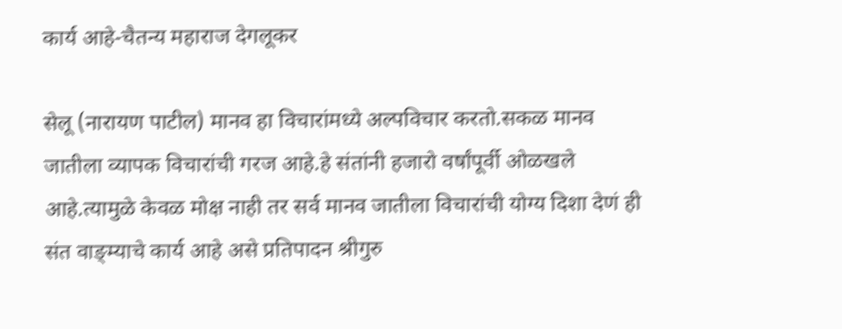कार्य आहे-चैतन्य महाराज देगलूकर

सेलू (नारायण पाटील) मानव हा विचारांमध्ये अल्पविचार करतो.सकळ मानव जातीला व्यापक विचारांची गरज आहे.हे संतांनी हजारो वर्षांपूर्वी ओळखले आहे.त्यामुळे केवळ मोक्ष नाही तर सर्व मानव जातीला विचारांची योग्य दिशा देणं ही संत वाङ्म्याचे कार्य आहे असे प्रतिपादन श्रीगुरु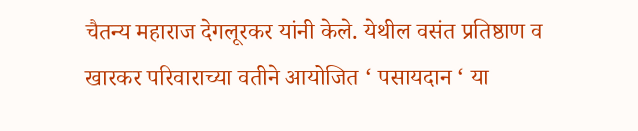चैतन्य महाराज देगलूरकर यांनी केले. येथील वसंत प्रतिष्ठाण व खारकर परिवाराच्या वतीने आयोजित ‘ पसायदान ‘ या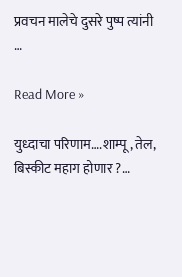प्रवचन मालेचे दुसरे पुष्प त्यांनी …

Read More »

युध्दाचा परिणाम….शाम्पू, तेल, बिस्कीट महाग होणार ?…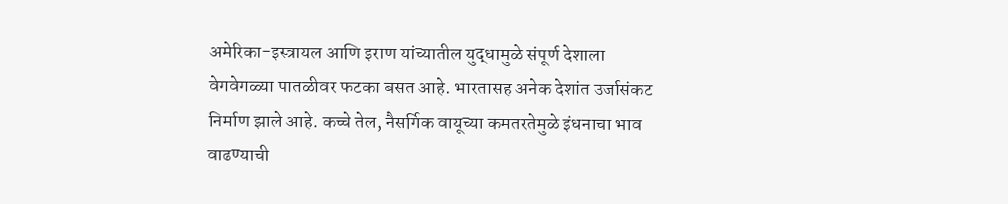अमेरिका-इस्त्रायल आणि इराण यांच्यातील युद्धामुळे संपूर्ण देशाला वेगवेगळ्या पातळीवर फटका बसत आहे. भारतासह अनेक देशांत उर्जासंकट निर्माण झाले आहे. कच्चे तेल, नैसर्गिक वायूच्या कमतरतेमुळे इंधनाचा भाव वाढण्याची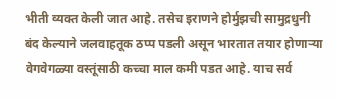भीती व्यक्त केली जात आहे. तसेच इराणने होर्मुझची सामुद्रधुनी बंद केल्याने जलवाहतूक ठप्प पडली असून भारतात तयार होणाऱ्या वेगवेगळ्या वस्तूंसाठी कच्चा माल कमी पडत आहे. याच सर्व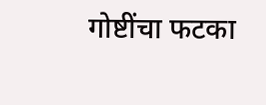गोष्टींचा फटका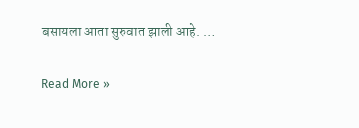बसायला आता सुरुवात झाली आहे. …

Read More »